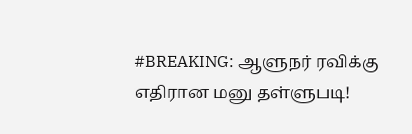#BREAKING: ஆளுநர் ரவிக்கு எதிரான மனு தள்ளுபடி!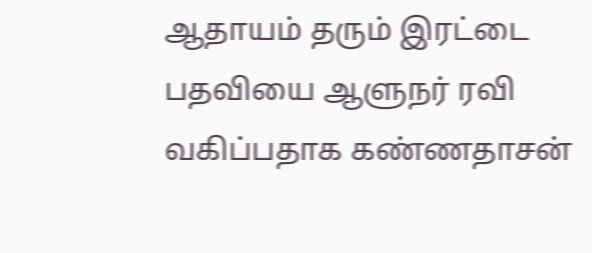ஆதாயம் தரும் இரட்டை பதவியை ஆளுநர் ரவி வகிப்பதாக கண்ணதாசன்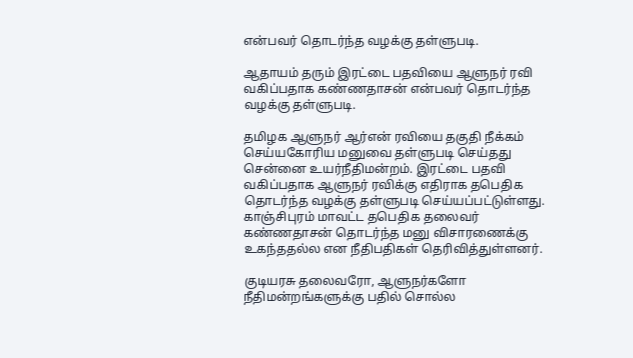என்பவர் தொடர்ந்த வழக்கு தள்ளுபடி.

ஆதாயம் தரும் இரட்டை பதவியை ஆளுநர் ரவி வகிப்பதாக கண்ணதாசன் என்பவர் தொடர்ந்த வழக்கு தள்ளுபடி.

தமிழக ஆளுநர் ஆர்என் ரவியை தகுதி நீக்கம் செய்யகோரிய மனுவை தள்ளுபடி செய்தது சென்னை உயர்நீதிமன்றம். இரட்டை பதவி வகிப்பதாக ஆளுநர் ரவிக்கு எதிராக தபெதிக தொடர்ந்த வழக்கு தள்ளுபடி செய்யப்பட்டுள்ளது. காஞ்சிபுரம் மாவட்ட தபெதிக தலைவர் கண்ணதாசன் தொடர்ந்த மனு விசாரணைக்கு உகந்ததல்ல என நீதிபதிகள் தெரிவித்துள்ளனர்.

குடியரசு தலைவரோ, ஆளுநர்களோ நீதிமன்றங்களுக்கு பதில் சொல்ல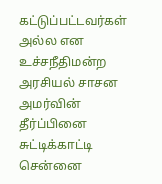கட்டுப்பட்டவர்கள் அல்ல என உச்சநீதிமன்ற அரசியல் சாசன அமர்வின் தீர்ப்பினை சுட்டிக்காட்டி சென்னை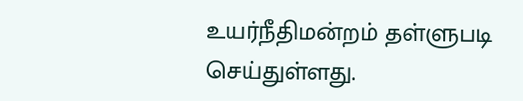உயர்நீதிமன்றம் தள்ளுபடி செய்துள்ளது.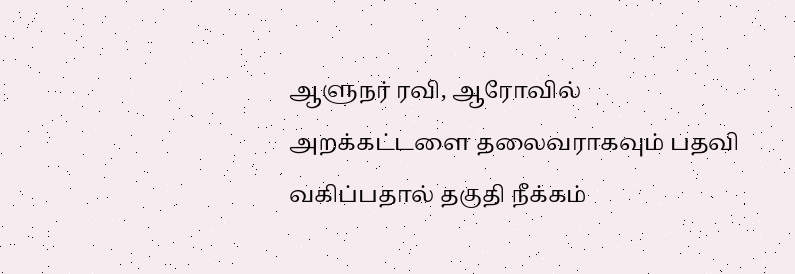ஆளுநர் ரவி, ஆரோவில் அறக்கட்டளை தலைவராகவும் பதவி வகிப்பதால் தகுதி நீக்கம்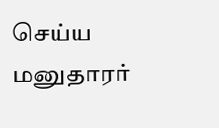செய்ய மனுதாரர்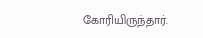கோரியிருந்தார்.